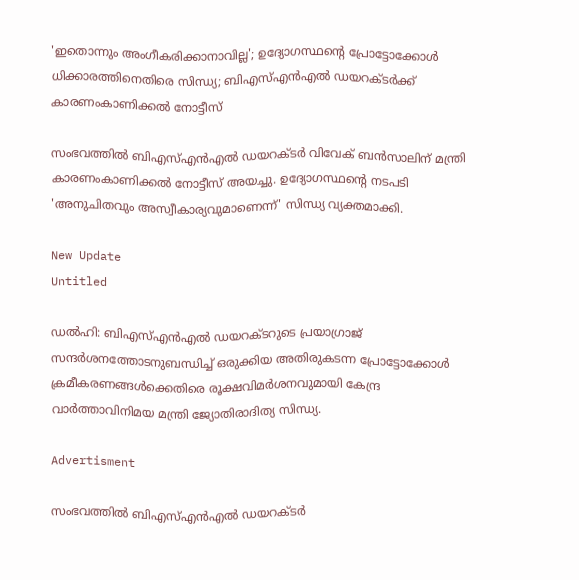'ഇതൊന്നും അംഗീകരിക്കാനാവില്ല'; ഉദ്യോഗസ്ഥന്റെ പ്രോട്ടോക്കോൾ ധിക്കാരത്തിനെതിരെ സിന്ധ്യ; ബിഎസ്എൻഎൽ ഡയറക്ടർക്ക് കാരണംകാണിക്കൽ നോട്ടീസ്

സംഭവത്തില്‍ ബിഎസ്എന്‍എല്‍ ഡയറക്ടര്‍ വിവേക് ബന്‍സാലിന് മന്ത്രി കാരണംകാണിക്കല്‍ നോട്ടീസ് അയച്ചു. ഉദ്യോഗസ്ഥന്റെ നടപടി 'അനുചിതവും അസ്വീകാര്യവുമാണെന്ന്' സിന്ധ്യ വ്യക്തമാക്കി.

New Update
Untitled

ഡല്‍ഹി: ബിഎസ്എന്‍എല്‍ ഡയറക്ടറുടെ പ്രയാഗ്രാജ് സന്ദര്‍ശനത്തോടനുബന്ധിച്ച് ഒരുക്കിയ അതിരുകടന്ന പ്രോട്ടോക്കോള്‍ ക്രമീകരണങ്ങള്‍ക്കെതിരെ രൂക്ഷവിമര്‍ശനവുമായി കേന്ദ്ര വാര്‍ത്താവിനിമയ മന്ത്രി ജ്യോതിരാദിത്യ സിന്ധ്യ.

Advertisment

സംഭവത്തില്‍ ബിഎസ്എന്‍എല്‍ ഡയറക്ടര്‍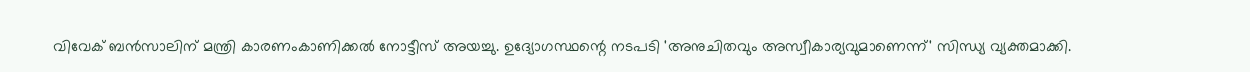വിവേക് ബന്‍സാലിന് മന്ത്രി കാരണംകാണിക്കല്‍ നോട്ടീസ് അയച്ചു. ഉദ്യോഗസ്ഥന്റെ നടപടി 'അനുചിതവും അസ്വീകാര്യവുമാണെന്ന്' സിന്ധ്യ വ്യക്തമാക്കി.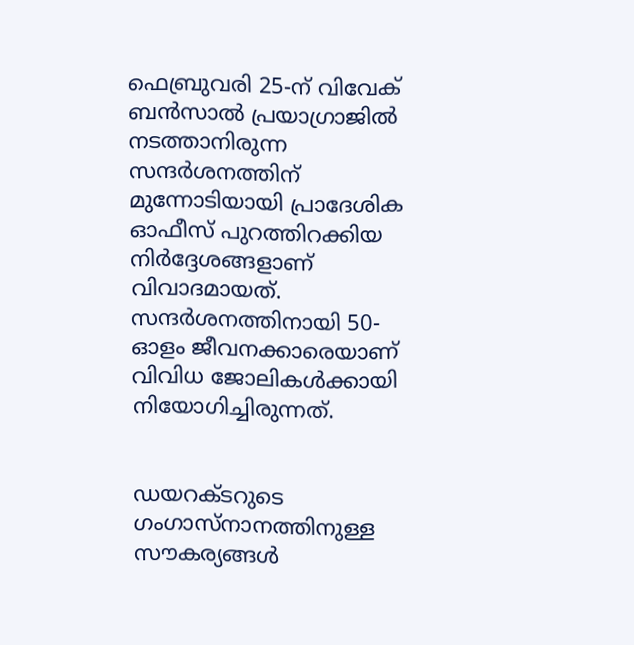ഫെബ്രുവരി 25-ന് വിവേക് ബന്‍സാല്‍ പ്രയാഗ്രാജില്‍ നടത്താനിരുന്ന സന്ദര്‍ശനത്തിന് മുന്നോടിയായി പ്രാദേശിക ഓഫീസ് പുറത്തിറക്കിയ നിര്‍ദ്ദേശങ്ങളാണ് വിവാദമായത്. സന്ദര്‍ശനത്തിനായി 50-ഓളം ജീവനക്കാരെയാണ് വിവിധ ജോലികള്‍ക്കായി നിയോഗിച്ചിരുന്നത്.


ഡയറക്ടറുടെ ഗംഗാസ്നാനത്തിനുള്ള സൗകര്യങ്ങള്‍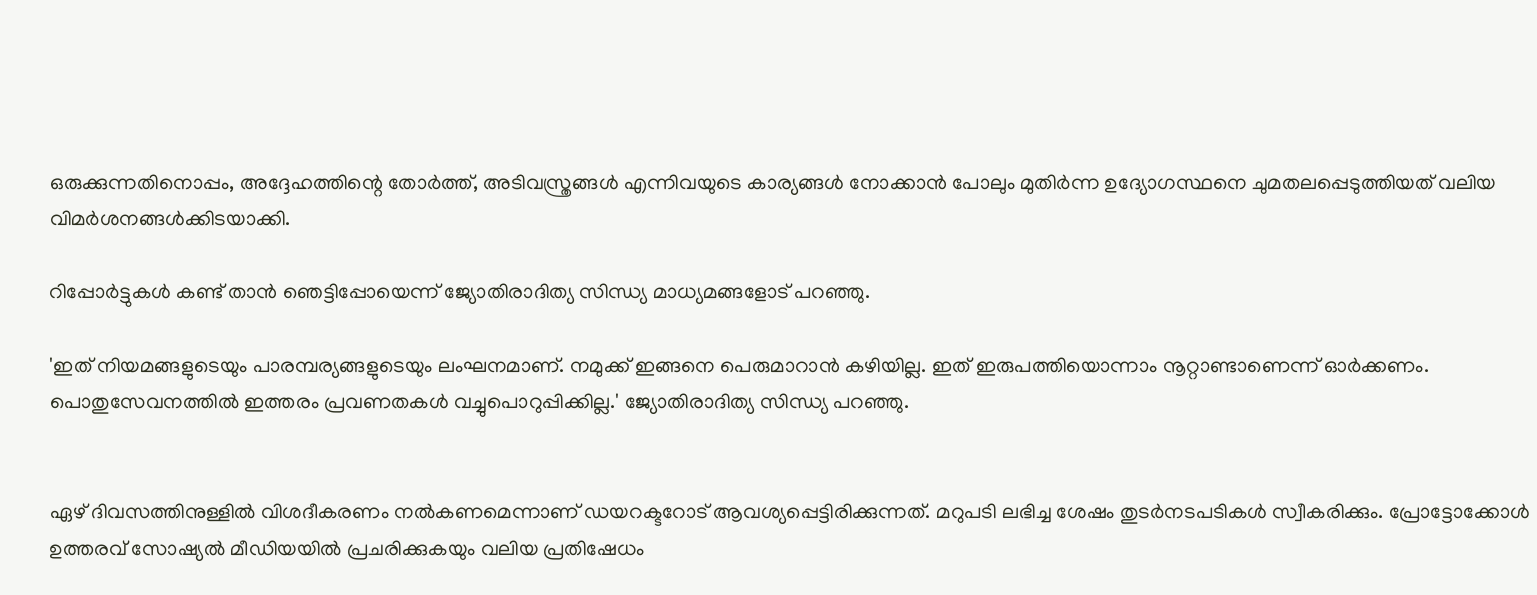ഒരുക്കുന്നതിനൊപ്പം, അദ്ദേഹത്തിന്റെ തോര്‍ത്ത്, അടിവസ്ത്രങ്ങള്‍ എന്നിവയുടെ കാര്യങ്ങള്‍ നോക്കാന്‍ പോലും മുതിര്‍ന്ന ഉദ്യോഗസ്ഥനെ ചുമതലപ്പെടുത്തിയത് വലിയ വിമര്‍ശനങ്ങള്‍ക്കിടയാക്കി.

റിപ്പോര്‍ട്ടുകള്‍ കണ്ട് താന്‍ ഞെട്ടിപ്പോയെന്ന് ജ്യോതിരാദിത്യ സിന്ധ്യ മാധ്യമങ്ങളോട് പറഞ്ഞു.

'ഇത് നിയമങ്ങളുടെയും പാരമ്പര്യങ്ങളുടെയും ലംഘനമാണ്. നമുക്ക് ഇങ്ങനെ പെരുമാറാന്‍ കഴിയില്ല. ഇത് ഇരുപത്തിയൊന്നാം നൂറ്റാണ്ടാണെന്ന് ഓര്‍ക്കണം. പൊതുസേവനത്തില്‍ ഇത്തരം പ്രവണതകള്‍ വച്ചുപൊറുപ്പിക്കില്ല.' ജ്യോതിരാദിത്യ സിന്ധ്യ പറഞ്ഞു.


ഏഴ് ദിവസത്തിനുള്ളില്‍ വിശദീകരണം നല്‍കണമെന്നാണ് ഡയറക്ടറോട് ആവശ്യപ്പെട്ടിരിക്കുന്നത്. മറുപടി ലഭിച്ച ശേഷം തുടര്‍നടപടികള്‍ സ്വീകരിക്കും. പ്രോട്ടോക്കോള്‍ ഉത്തരവ് സോഷ്യല്‍ മീഡിയയില്‍ പ്രചരിക്കുകയും വലിയ പ്രതിഷേധം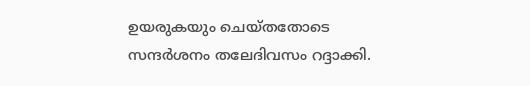ഉയരുകയും ചെയ്തതോടെ സന്ദര്‍ശനം തലേദിവസം റദ്ദാക്കി.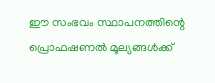ഈ സംഭവം സ്ഥാപനത്തിന്റെ പ്രൊഫഷണല്‍ മൂല്യങ്ങള്‍ക്ക്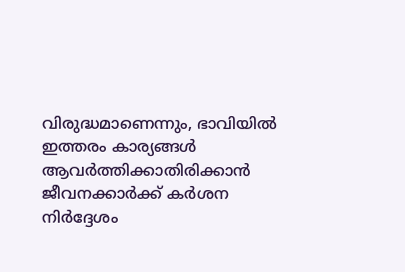വിരുദ്ധമാണെന്നും, ഭാവിയില്‍ ഇത്തരം കാര്യങ്ങള്‍ ആവര്‍ത്തിക്കാതിരിക്കാന്‍ ജീവനക്കാര്‍ക്ക് കര്‍ശന നിര്‍ദ്ദേശം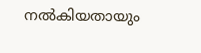നല്‍കിയതായും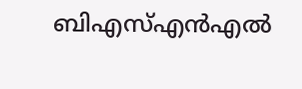ബിഎസ്എന്‍എല്‍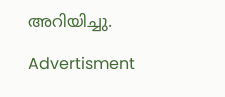അറിയിച്ചു.

Advertisment